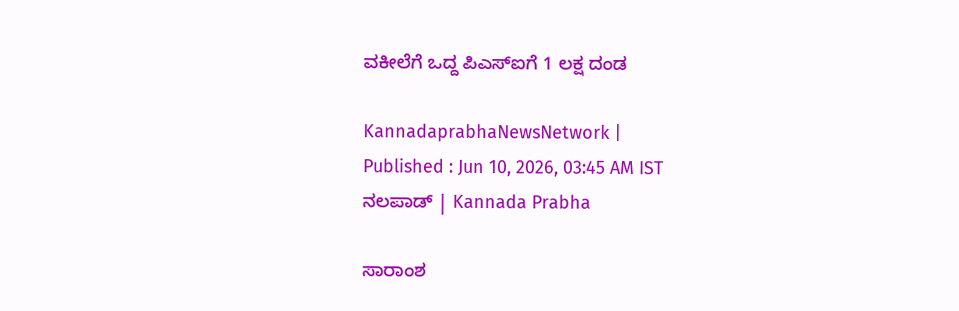ವಕೀಲೆಗೆ ಒದ್ದ ಪಿಎಸ್‌ಐಗೆ 1 ಲಕ್ಷ ದಂಡ

KannadaprabhaNewsNetwork |
Published : Jun 10, 2026, 03:45 AM IST
ನಲಪಾಡ್‌ | Kannada Prabha

ಸಾರಾಂಶ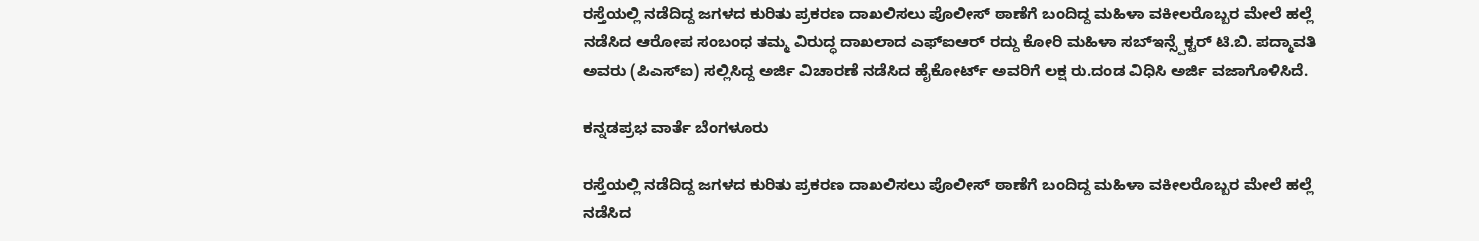ರಸ್ತೆಯಲ್ಲಿ ನಡೆದಿದ್ದ ಜಗಳದ ಕುರಿತು ಪ್ರಕರಣ ದಾಖಲಿಸಲು ಪೊಲೀಸ್ ಠಾಣೆಗೆ ಬಂದಿದ್ದ ಮಹಿಳಾ ವಕೀಲರೊಬ್ಬರ ಮೇಲೆ ಹಲ್ಲೆ ನಡೆಸಿದ ಆರೋಪ‌ ಸಂಬಂಧ ತಮ್ಮ ವಿರುದ್ಧ ದಾಖಲಾದ ಎಫ್ಐಆರ್ ರದ್ದು ಕೋರಿ ಮಹಿಳಾ ಸಬ್ಇನ್ಸ್ಪೆಕ್ಟರ್ ಟಿ.ಬಿ. ಪದ್ಮಾವತಿ ಅವರು (ಪಿಎಸ್‌ಐ) ಸಲ್ಲಿಸಿದ್ದ ಅರ್ಜಿ ವಿಚಾರಣೆ ನಡೆಸಿದ ಹೈಕೋರ್ಟ್ ಅವರಿಗೆ ಲಕ್ಷ ರು.ದಂಡ ವಿಧಿಸಿ ಅರ್ಜಿ ವಜಾಗೊಳಿಸಿ‌ದೆ.

ಕನ್ನಡಪ್ರಭ ವಾರ್ತೆ ಬೆಂಗಳೂರು

ರಸ್ತೆಯಲ್ಲಿ ನಡೆದಿದ್ದ ಜಗಳದ ಕುರಿತು ಪ್ರಕರಣ ದಾಖಲಿಸಲು ಪೊಲೀಸ್ ಠಾಣೆಗೆ ಬಂದಿದ್ದ ಮಹಿಳಾ ವಕೀಲರೊಬ್ಬರ ಮೇಲೆ ಹಲ್ಲೆ ನಡೆಸಿದ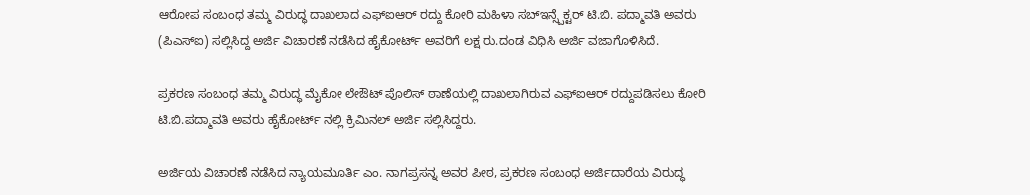ಆರೋಪ‌ ಸಂಬಂಧ ತಮ್ಮ ವಿರುದ್ಧ ದಾಖಲಾದ ಎಫ್ಐಆರ್ ರದ್ದು ಕೋರಿ ಮಹಿಳಾ ಸಬ್ಇನ್ಸ್ಪೆಕ್ಟರ್ ಟಿ.ಬಿ. ಪದ್ಮಾವತಿ ಅವರು (ಪಿಎಸ್‌ಐ) ಸಲ್ಲಿಸಿದ್ದ ಅರ್ಜಿ ವಿಚಾರಣೆ ನಡೆಸಿದ ಹೈಕೋರ್ಟ್ ಅವರಿಗೆ ಲಕ್ಷ ರು.ದಂಡ ವಿಧಿಸಿ ಅರ್ಜಿ ವಜಾಗೊಳಿಸಿ‌ದೆ.

ಪ್ರಕರಣ ಸಂಬಂಧ ತಮ್ಮ ವಿರುದ್ಧ ಮೈಕೋ ಲೇಔಟ್ ಪೊಲಿಸ್ ಠಾಣೆಯಲ್ಲಿ ದಾಖಲಾಗಿರುವ ಎಫ್ಐಆರ್ ರದ್ದುಪಡಿಸಲು ಕೋರಿ ಟಿ.ಬಿ.ಪದ್ಮಾವತಿ ಅವರು ಹೈಕೋರ್ಟ್ ನಲ್ಲಿ ಕ್ರಿಮಿನಲ್ ಅರ್ಜಿ ಸಲ್ಲಿಸಿದ್ದರು.

ಅರ್ಜಿಯ ವಿಚಾರಣೆ ನಡೆಸಿದ ನ್ಯಾಯಮೂರ್ತಿ ಎಂ. ನಾಗಪ್ರಸನ್ನ ಅವರ ಪೀಠ, ಪ್ರಕರಣ ಸಂಬಂಧ ಅರ್ಜಿದಾರೆಯ ವಿರುದ್ಧ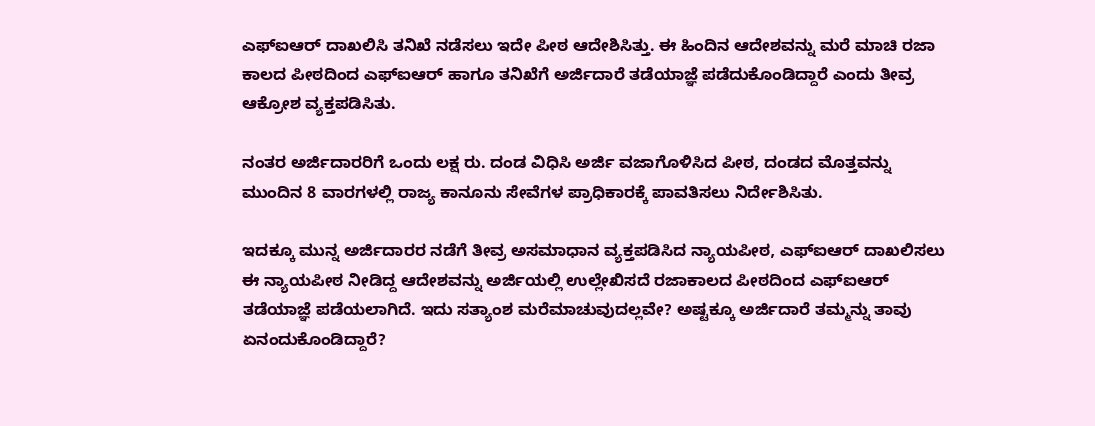ಎಫ್ಐಆರ್ ದಾಖಲಿಸಿ ತನಿಖೆ‌ ನಡೆಸಲು ಇದೇ ಪೀಠ ಆದೇಶಿಸಿತ್ತು. ಈ ಹಿಂದಿನ ಆದೇಶವನ್ನು ಮರೆ ಮಾಚಿ ರಜಾ ಕಾಲದ ಪೀಠದಿಂದ ಎಫ್ಐಆರ್ ಹಾಗೂ ತನಿಖೆಗೆ ಅರ್ಜಿದಾರೆ ತಡೆಯಾಜ್ಞೆ ಪಡೆದುಕೊಂಡಿದ್ದಾರೆ ಎಂದು ತೀವ್ರ ಆಕ್ರೋಶ ವ್ಯಕ್ತಪಡಿಸಿತು.

ನಂತರ ಅರ್ಜಿದಾರರಿಗೆ ಒಂದು ಲಕ್ಷ ರು. ದಂಡ ವಿಧಿಸಿ ಅರ್ಜಿ ವಜಾಗೊಳಿಸಿದ ಪೀಠ, ದಂಡದ ಮೊತ್ತವನ್ನು ಮುಂದಿನ 8 ವಾರಗಳಲ್ಲಿ ರಾಜ್ಯ ಕಾನೂನು ಸೇವೆಗಳ ಪ್ರಾಧಿಕಾರಕ್ಕೆ ಪಾವತಿಸಲು ನಿರ್ದೇಶಿಸಿತು.

ಇದಕ್ಕೂ ಮುನ್ನ ಅರ್ಜಿದಾರರ ನಡೆಗೆ ತೀವ್ರ ಅಸಮಾಧಾನ ವ್ಯಕ್ತಪಡಿಸಿದ ನ್ಯಾಯಪೀಠ, ಎಫ್‌ಐಆರ್ ದಾಖಲಿಸಲು ಈ ನ್ಯಾಯಪೀಠ ನೀಡಿದ್ದ ಆದೇಶವನ್ನು ಅರ್ಜಿಯಲ್ಲಿ ಉಲ್ಲೇಖಿಸದೆ ರಜಾಕಾಲದ‌ ಪೀಠದಿಂದ ಎಫ್ಐಆರ್ ತಡೆಯಾಜ್ಞೆ ಪಡೆಯಲಾಗಿದೆ. ಇದು ಸತ್ಯಾಂಶ ಮರೆಮಾಚುವುದಲ್ಲವೇ? ಅಷ್ಟಕ್ಕೂ ಅರ್ಜಿದಾರೆ ತಮ್ಮನ್ನು ತಾವು ಏನಂದುಕೊಂಡಿದ್ದಾರೆ?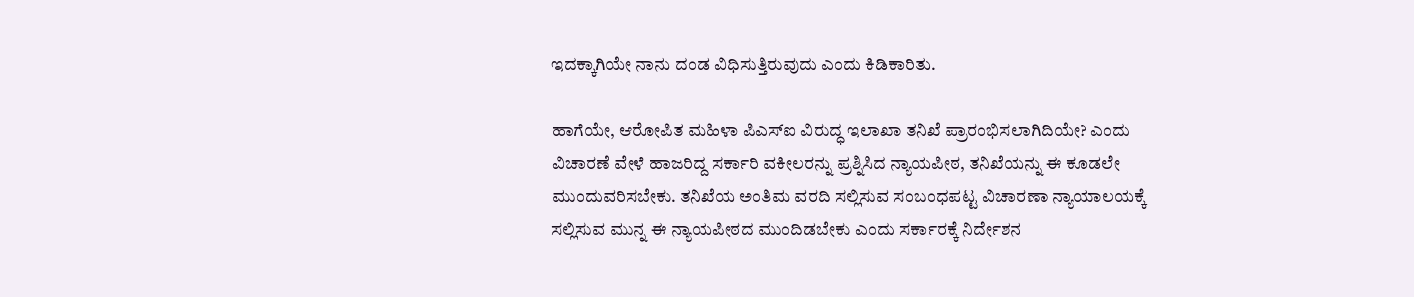ಇದಕ್ಕಾಗಿಯೇ ನಾನು ದಂಡ ವಿಧಿಸುತ್ತಿರುವುದು ಎಂದು ಕಿಡಿಕಾರಿತು.

ಹಾಗೆಯೇ, ಆರೋಪಿತ ಮಹಿಳಾ ಪಿಎಸ್ಐ ವಿರುದ್ಧ ಇಲಾಖಾ ತನಿಖೆ ಪ್ರಾರಂಭಿಸಲಾಗಿದಿಯೇ? ಎಂದು ವಿಚಾರಣೆ ವೇಳೆ ಹಾಜರಿದ್ದ ಸರ್ಕಾರಿ ವಕೀಲರನ್ನು ಪ್ರಶ್ನಿಸಿದ ನ್ಯಾಯಪೀಠ, ತನಿಖೆಯನ್ನು ಈ ಕೂಡಲೇ ಮುಂದುವರಿಸಬೇಕು. ತನಿಖೆಯ ಅಂತಿಮ ವರದಿ ಸಲ್ಲಿಸುವ ಸಂಬಂಧಪಟ್ಟ ವಿಚಾರಣಾ ನ್ಯಾಯಾಲಯಕ್ಕೆ ಸಲ್ಲಿಸುವ ಮುನ್ನ ಈ ನ್ಯಾಯಪೀಠದ ಮುಂದಿಡಬೇಕು ಎಂದು ಸರ್ಕಾರಕ್ಕೆ ನಿರ್ದೇಶನ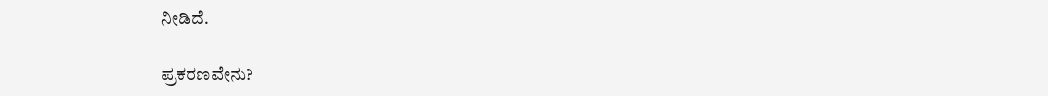ನೀಡಿದೆ.

ಪ್ರಕರಣವೇನು?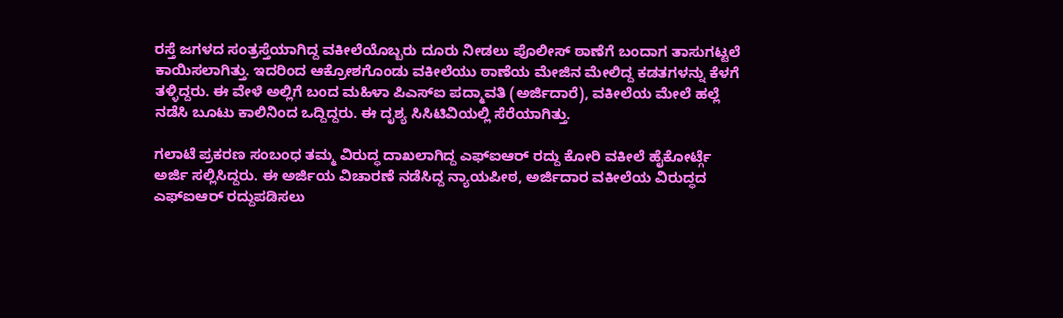ರಸ್ತೆ ಜಗಳದ ಸಂತ್ರಸ್ತೆಯಾಗಿದ್ದ ವಕೀಲೆಯೊಬ್ಬರು ದೂರು ನೀಡಲು ಪೊಲೀಸ್ ಠಾಣೆಗೆ ಬಂದಾಗ ತಾಸುಗಟ್ಟಲೆ ಕಾಯಿಸಲಾಗಿತ್ತು. ಇದರಿಂದ ಆಕ್ರೋಶಗೊಂಡು ವಕೀಲೆಯು ಠಾಣೆಯ ಮೇಜಿನ ಮೇಲಿದ್ದ ಕಡತಗಳನ್ನು ಕೆಳಗೆ ತಳ್ಳಿದ್ದರು. ಈ ವೇಳೆ ಅಲ್ಲಿಗೆ ಬಂದ ಮಹಿಳಾ ಪಿಎಸ್‌ಐ‌ ಪದ್ಮಾವತಿ (ಅರ್ಜಿದಾರೆ), ವಕೀಲೆಯ ಮೇಲೆ ಹಲ್ಲೆ ನಡೆಸಿ ಬೂಟು ಕಾಲಿನಿಂದ ಒದ್ದಿದ್ದರು. ಈ ದೃಶ್ಯ ಸಿಸಿಟಿವಿಯಲ್ಲಿ ಸೆರೆಯಾಗಿತ್ತು.

ಗಲಾಟೆ ಪ್ರಕರಣ ಸಂಬಂಧ ತಮ್ಮ ವಿರುದ್ಧ ದಾಖಲಾಗಿದ್ದ ಎಫ್ಐಆರ್ ರದ್ದು ಕೋರಿ ವಕೀಲೆ ಹೈಕೋರ್ಟ್ಗೆ ಅರ್ಜಿ ಸಲ್ಲಿಸಿದ್ದರು. ಈ ಅರ್ಜಿಯ ವಿಚಾರಣೆ ನಡೆಸಿದ್ದ ನ್ಯಾಯಪೀಠ, ಅರ್ಜಿದಾರ ವಕೀಲೆಯ ವಿರುದ್ಧದ ಎಫ್ಐಆರ್ ರದ್ದುಪಡಿಸಲು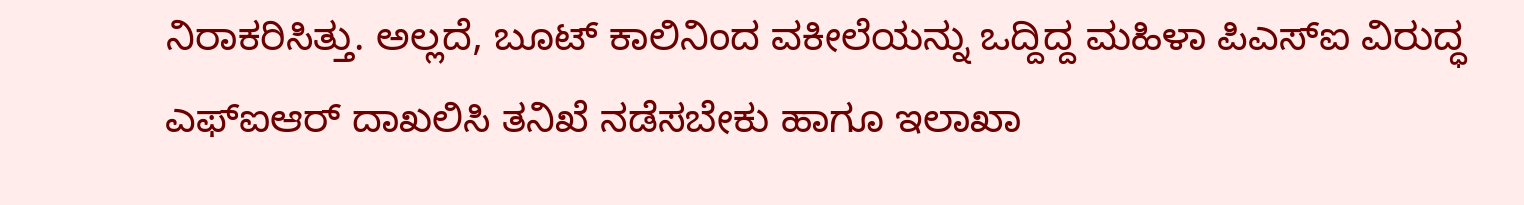ನಿರಾಕರಿಸಿತ್ತು. ಅಲ್ಲದೆ, ಬೂಟ್ ಕಾಲಿನಿಂದ ವಕೀಲೆಯನ್ನು ಒದ್ದಿದ್ದ ಮಹಿಳಾ ಪಿಎಸ್ಐ ವಿರುದ್ಧ ಎಫ್ಐಆರ್ ದಾಖಲಿಸಿ ತನಿಖೆ ನಡೆಸಬೇಕು ಹಾಗೂ ಇಲಾಖಾ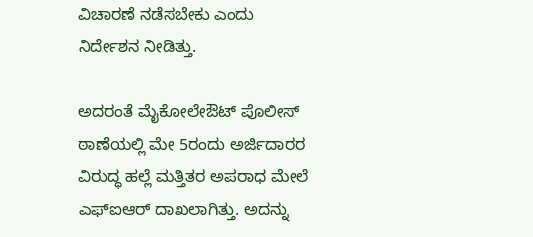ವಿಚಾರಣೆ ನಡೆಸಬೇಕು ಎಂದು ನಿರ್ದೇಶನ ನೀಡಿತ್ತು.

ಅದರಂತೆ ಮೈಕೋಲೇಔಟ್ ಪೊಲೀಸ್ ಠಾಣೆಯಲ್ಲಿ ಮೇ‌ 5ರಂದು ಅರ್ಜಿದಾರರ‌ ವಿರುದ್ಧ ಹಲ್ಲೆ ಮತ್ತಿತರ ಅಪರಾಧ ಮೇಲೆ‌ ಎಫ್ಐಆರ್ ದಾಖಲಾಗಿತ್ತು. ಅದನ್ನು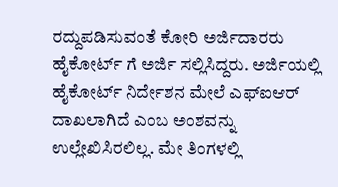ರದ್ದುಪಡಿಸುವಂತೆ ಕೋರಿ ಅರ್ಜಿದಾರರು ಹೈಕೋರ್ಟ್ ಗೆ ಅರ್ಜಿ ಸಲ್ಲಿಸಿದ್ದರು. ಅರ್ಜಿಯಲ್ಲಿ ಹೈಕೋರ್ಟ್ ನಿರ್ದೇಶನ ಮೇಲೆ ಎಫ್ಐಆರ್ ದಾಖಲಾಗಿದೆ ಎಂಬ ಅಂಶವನ್ನು ಉಲ್ಲೇಖಿಸಿರಲಿಲ್ಲ. ಮೇ ತಿಂಗಳಲ್ಲಿ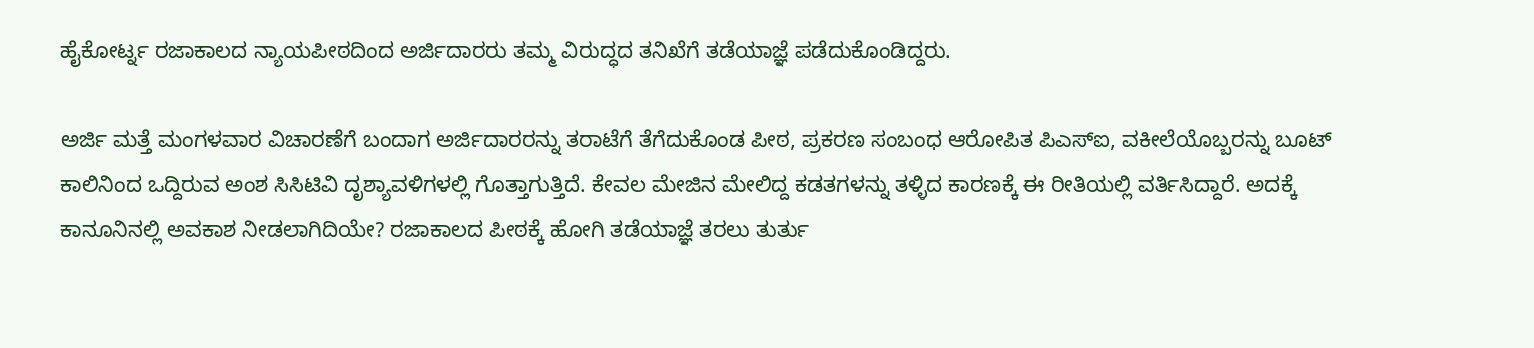ಹೈಕೋರ್ಟ್ನ ರಜಾಕಾಲದ ನ್ಯಾಯಪೀಠದಿಂದ ಅರ್ಜಿದಾರರು ತಮ್ಮ ವಿರುದ್ಧದ ತನಿಖೆಗೆ ತಡೆಯಾಜ್ಞೆ ಪಡೆದುಕೊಂಡಿದ್ದರು.

ಅರ್ಜಿ ಮತ್ತೆ ಮಂಗಳವಾರ ವಿಚಾರಣೆಗೆ ಬಂದಾಗ ಅರ್ಜಿದಾರರನ್ನು ತರಾಟೆಗೆ ತೆಗೆದುಕೊಂಡ ಪೀಠ, ಪ್ರಕರಣ ಸಂಬಂಧ ಆರೋಪಿತ ಪಿಎಸ್ಐ, ವಕೀಲೆಯೊಬ್ಬರನ್ನು ಬೂಟ್ ಕಾಲಿನಿಂದ ಒದ್ದಿರುವ ಅಂಶ ಸಿಸಿಟಿವಿ ದೃಶ್ಯಾವಳಿಗಳಲ್ಲಿ ಗೊತ್ತಾಗುತ್ತಿದೆ. ಕೇವಲ ಮೇಜಿನ ಮೇಲಿದ್ದ ಕಡತಗಳನ್ನು ತಳ್ಳಿದ ಕಾರಣಕ್ಕೆ ಈ ರೀತಿಯಲ್ಲಿ ವರ್ತಿಸಿದ್ದಾರೆ. ಅದಕ್ಕೆ ಕಾನೂನಿನಲ್ಲಿ ಅವಕಾಶ ನೀಡಲಾಗಿದಿಯೇ? ರಜಾಕಾಲದ ಪೀಠಕ್ಕೆ ಹೋಗಿ ತಡೆಯಾಜ್ಞೆ ತರಲು ತುರ್ತು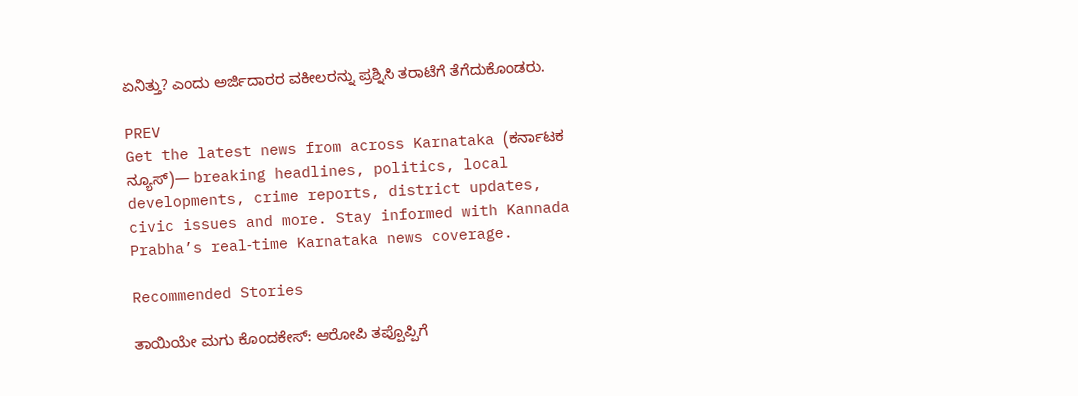ಏನಿತ್ತು? ಎಂದು ಅರ್ಜಿದಾರರ ವಕೀಲರನ್ನು ಪ್ರಶ್ನಿಸಿ ತರಾಟೆಗೆ ತೆಗೆದುಕೊಂಡರು.

PREV
Get the latest news from across Karnataka (ಕರ್ನಾಟಕ ನ್ಯೂಸ್)— breaking headlines, politics, local developments, crime reports, district updates, civic issues and more. Stay informed with Kannada Prabha’s real‑time Karnataka news coverage.

Recommended Stories

ತಾಯಿಯೇ ಮಗು ಕೊಂದಕೇಸ್‌: ಆರೋಪಿ ತಪ್ಪೊಪ್ಪಿಗೆ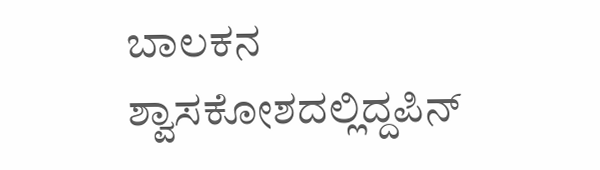ಬಾಲಕನ ಶ್ವಾಸಕೋಶದಲ್ಲಿದ್ದಪಿನ್‌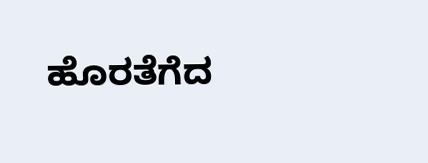ಹೊರತೆಗೆದ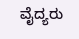ವೈದ್ಯರು